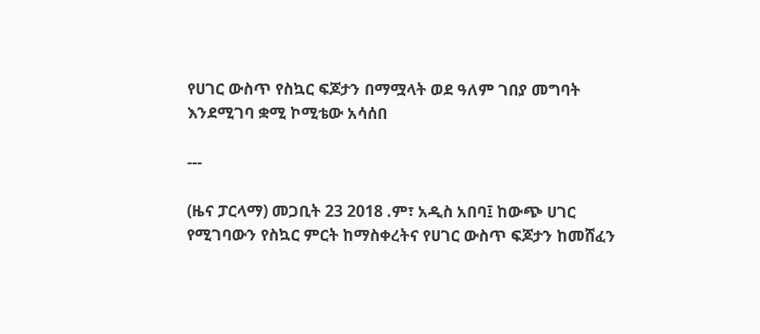የሀገር ውስጥ የስኳር ፍጆታን በማሟላት ወደ ዓለም ገበያ መግባት እንደሚገባ ቋሚ ኮሚቴው አሳሰበ

---

(ዜና ፓርላማ) መጋቢት 23 2018 .ም፣ አዲስ አበባ፤ ከውጭ ሀገር የሚገባውን የስኳር ምርት ከማስቀረትና የሀገር ውስጥ ፍጆታን ከመሸፈን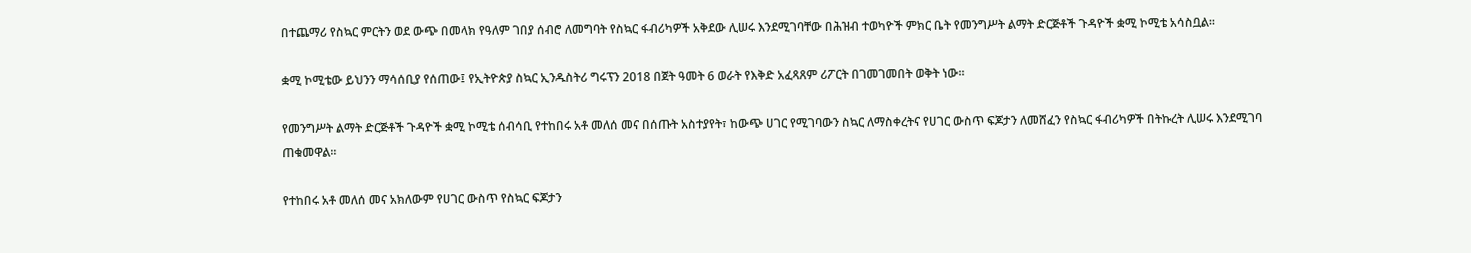በተጨማሪ የስኳር ምርትን ወደ ውጭ በመላክ የዓለም ገበያ ሰብሮ ለመግባት የስኳር ፋብሪካዎች አቅደው ሊሠሩ እንደሚገባቸው በሕዝብ ተወካዮች ምክር ቤት የመንግሥት ልማት ድርጅቶች ጉዳዮች ቋሚ ኮሚቴ አሳስቧል፡፡

ቋሚ ኮሚቴው ይህንን ማሳሰቢያ የሰጠው፤ የኢትዮጵያ ስኳር ኢንዱስትሪ ግሩፕን 2018 በጀት ዓመት 6 ወራት የእቅድ አፈጻጸም ሪፖርት በገመገመበት ወቅት ነው።

የመንግሥት ልማት ድርጅቶች ጉዳዮች ቋሚ ኮሚቴ ሰብሳቢ የተከበሩ አቶ መለሰ መና በሰጡት አስተያየት፣ ከውጭ ሀገር የሚገባውን ስኳር ለማስቀረትና የሀገር ውስጥ ፍጆታን ለመሸፈን የስኳር ፋብሪካዎች በትኩረት ሊሠሩ እንደሚገባ ጠቁመዋል፡፡

የተከበሩ አቶ መለሰ መና አክለውም የሀገር ውስጥ የስኳር ፍጆታን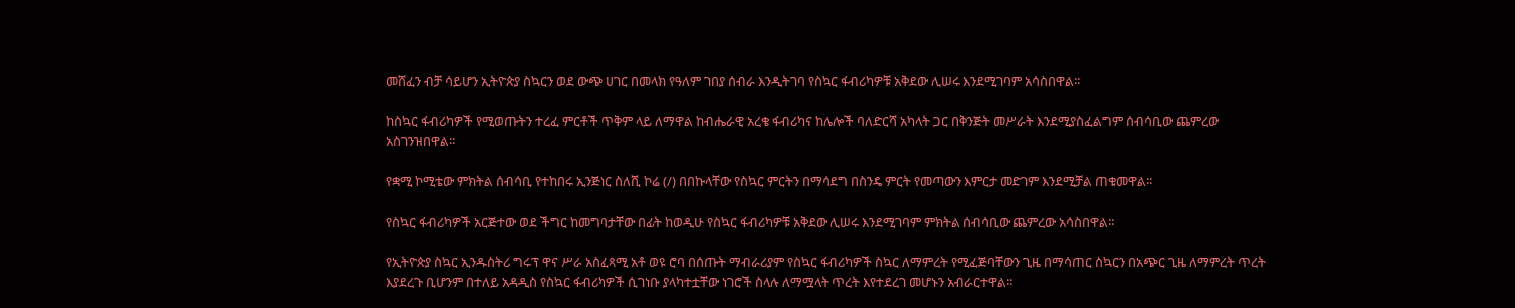መሸፈን ብቻ ሳይሆን ኢትዮጵያ ስኳርን ወደ ውጭ ሀገር በመላክ የዓለም ገበያ ሰብራ እንዲትገባ የስኳር ፋብሪካዎቹ አቅደው ሊሠሩ እንደሚገባም አሳስበዋል፡፡

ከስኳር ፋብሪካዎች የሚወጡትን ተረፈ ምርቶች ጥቅም ላይ ለማዋል ከብሔራዊ አረቄ ፋብሪካና ከሌሎች ባለድርሻ አካላት ጋር በቅንጅት መሥራት እንደሚያስፈልግም ሰብሳቢው ጨምረው አስገንዝበዋል፡፡

የቋሚ ኮሚቴው ምክትል ሰብሳቢ የተከበሩ ኢንጅነር ስለሺ ኮሬ (/) በበኩላቸው የስኳር ምርትን በማሳደግ በስንዴ ምርት የመጣውን እምርታ መድገም እንደሚቻል ጠቁመዋል፡፡

የስኳር ፋብሪካዎች አርጅተው ወደ ችግር ከመግባታቸው በፊት ከወዲሁ የስኳር ፋብሪካዎቹ አቅደው ሊሠሩ እንደሚገባም ምክትል ሰብሳቢው ጨምረው አሳስበዋል፡፡

የኢትዮጵያ ስኳር ኢንዱስትሪ ግሩፕ ዋና ሥራ አስፈጻሚ አቶ ወዩ ሮባ በሰጡት ማብራሪያም የስኳር ፋብሪካዎች ስኳር ለማምረት የሚፈጅባቸውን ጊዜ በማሳጠር ስኳርን በአጭር ጊዜ ለማምረት ጥረት እያደረጉ ቢሆንም በተለይ አዳዲስ የስኳር ፋብሪካዎች ሲገነቡ ያላካተቷቸው ነገሮች ስላሉ ለማሟላት ጥረት እየተደረገ መሆኑን አብራርተዋል፡፡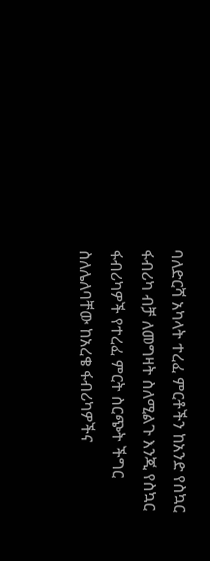ባለድርሻ አካላት ተረፈ ምርቶችን ከአንድ የስኳር ፋብሪካ ብቻ ለመግዛት ስለሚልጉ እንጂ የስኳር ፋብሪካዎች የተረፈ ምርት ስርጭት ችግር ስለሌለባቸው ከአረቄ ፋብሪካዎችና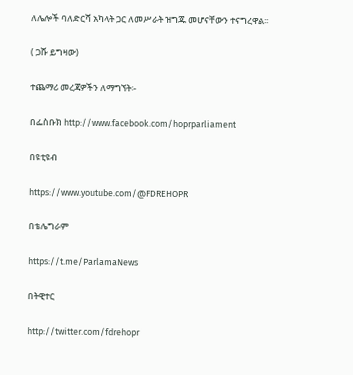ለሌሎች ባለድርሻ አካላት ጋር ለመሥራት ዝግጁ መሆናቸውን ተናግረዋል፡፡

( ጋሹ ይግዛው)

ተጨማሪ መረጃዎችን ለማግኘት፡-

በፌስቡክ http://www.facebook.com/hoprparliament

በዩቲዩብ

https://www.youtube.com/@FDREHOPR

በቴሌግራም

https://t.me/ParlamaNews

በትዊተር

http://twitter.com/fdrehopr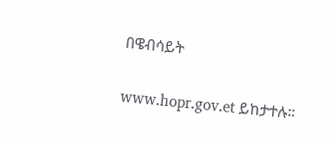በዌብሳይት

www.hopr.gov.et ይከታተሉ።